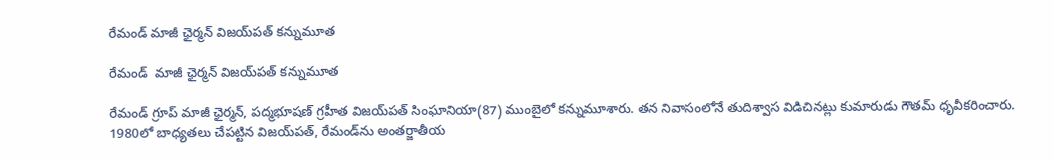రేమండ్ మాజీ ఛైర్మన్ విజయ్‌పత్ కన్నుమూత

రేమండ్  మాజీ ఛైర్మన్ విజయ్‌పత్ కన్నుమూత

రేమండ్ గ్రూప్ మాజీ ఛైర్మన్, పద్మభూషణ్ గ్రహీత విజయ్‌పత్ సింఘానియా(87) ముంబైలో కన్నుమూశారు. తన నివాసంలోనే తుదిశ్వాస విడిచినట్లు కుమారుడు గౌతమ్ ధృవీకరించారు. 1980లో బాధ్యతలు చేపట్టిన విజయ్‌పత్, రేమండ్‌ను అంతర్జాతీయ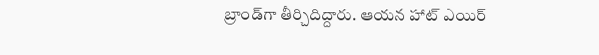బ్రాండ్‌గా తీర్చిదిద్దారు. ఆయన హాట్ ఎయిర్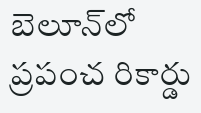బెలూన్‌లో ప్రపంచ రికార్డు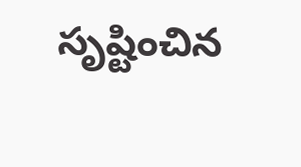సృష్టించిన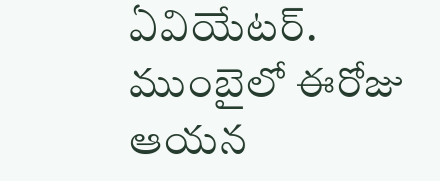ఏవియేటర్. ముంబైలో ఈరోజు ఆయన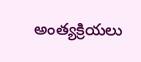అంత్యక్రియలు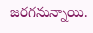జరగనున్నాయి.